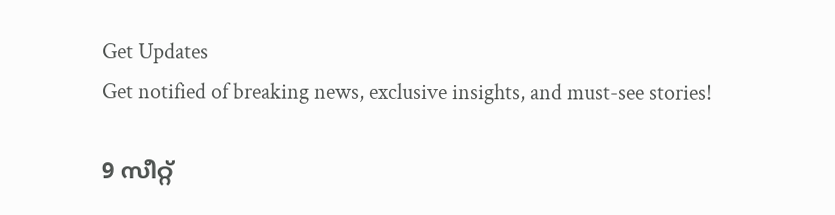Get Updates
Get notified of breaking news, exclusive insights, and must-see stories!

9 സീറ്റ്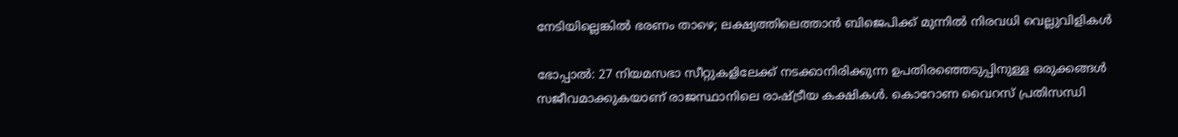നേടിയില്ലെങ്കില്‍ ഭരണം താഴെ; ലക്ഷ്യത്തിലെത്താന്‍ ബിജെപിക്ക് മുന്നില്‍ നിരവധി വെല്ലുവിളികള്‍

ഭോപ്പാല്‍: 27 നിയമസഭാ സീറ്റുകളിലേക്ക് നടക്കാനിരിക്കുന്ന ഉപതിരഞ്ഞെടുപ്പിനുള്ള ഒരുക്കങ്ങള്‍ സജീവമാക്കുകയാണ് രാജസ്ഥാനിലെ രാഷ്ട്രീയ കക്ഷികള്‍. കൊറോണ വൈറസ് പ്രതിസന്ധി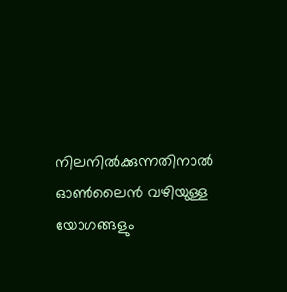നിലനില്‍ക്കുന്നതിനാല്‍ ഓണ്‍ലൈന്‍ വഴിയുള്ള യോഗങ്ങളും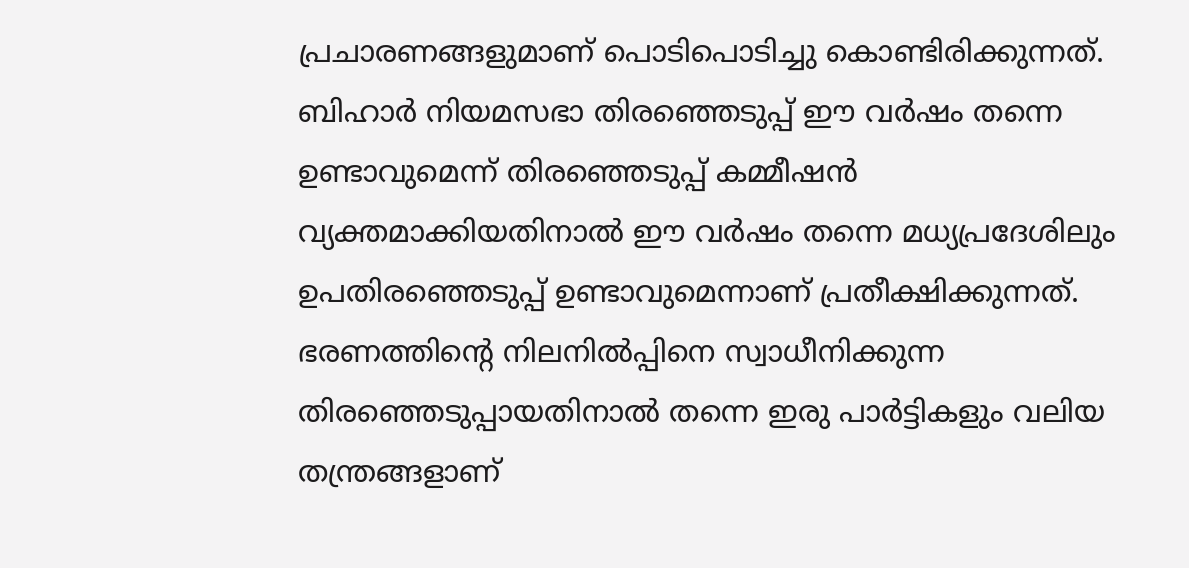പ്രചാരണങ്ങളുമാണ് പൊടിപൊടിച്ചു കൊണ്ടിരിക്കുന്നത്. ബിഹാര്‍ നിയമസഭാ തിരഞ്ഞെടുപ്പ് ഈ വര്‍ഷം തന്നെ ഉണ്ടാവുമെന്ന് തിരഞ്ഞെടുപ്പ് കമ്മീഷന്‍ വ്യക്തമാക്കിയതിനാല്‍ ഈ വര്‍ഷം തന്നെ മധ്യപ്രദേശിലും ഉപതിരഞ്ഞെടുപ്പ് ഉണ്ടാവുമെന്നാണ് പ്രതീക്ഷിക്കുന്നത്. ഭരണത്തിന്‍റെ നിലനില്‍പ്പിനെ സ്വാധീനിക്കുന്ന തിരഞ്ഞെടുപ്പായതിനാല്‍ തന്നെ ഇരു പാര്‍ട്ടികളും വലിയ തന്ത്രങ്ങളാണ്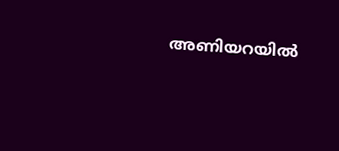അണിയറയില്‍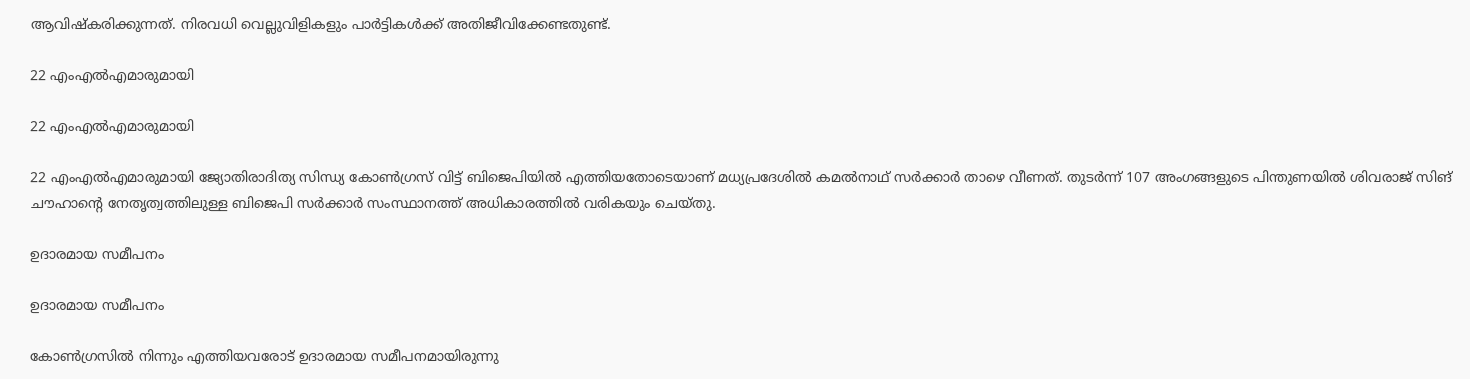ആവിഷ്കരിക്കുന്നത്. നിരവധി വെല്ലുവിളികളും പാര്‍ട്ടികള്‍ക്ക് അതിജീവിക്കേണ്ടതുണ്ട്.

22 എംഎല്‍എമാരുമായി

22 എംഎല്‍എമാരുമായി

22 എംഎല്‍എമാരുമായി ജ്യോതിരാദിത്യ സിന്ധ്യ കോണ്‍ഗ്രസ് വിട്ട് ബിജെപിയില്‍ എത്തിയതോടെയാണ് മധ്യപ്രദേശില്‍ കമല്‍നാഥ് സര്‍ക്കാര്‍ താഴെ വീണത്. തുടര്‍ന്ന് 107 അംഗങ്ങളുടെ പിന്തുണയില്‍ ശിവരാജ് സിങ് ചൗഹാന്‍റെ നേതൃത്വത്തിലുള്ള ബിജെപി സര്‍ക്കാര്‍ സംസ്ഥാനത്ത് അധികാരത്തില്‍ വരികയും ചെയ്തു.

ഉദാരമായ സമീപനം

ഉദാരമായ സമീപനം

കോണ്‍ഗ്രസില്‍ നിന്നും എത്തിയവരോട് ഉദാരമായ സമീപനമായിരുന്നു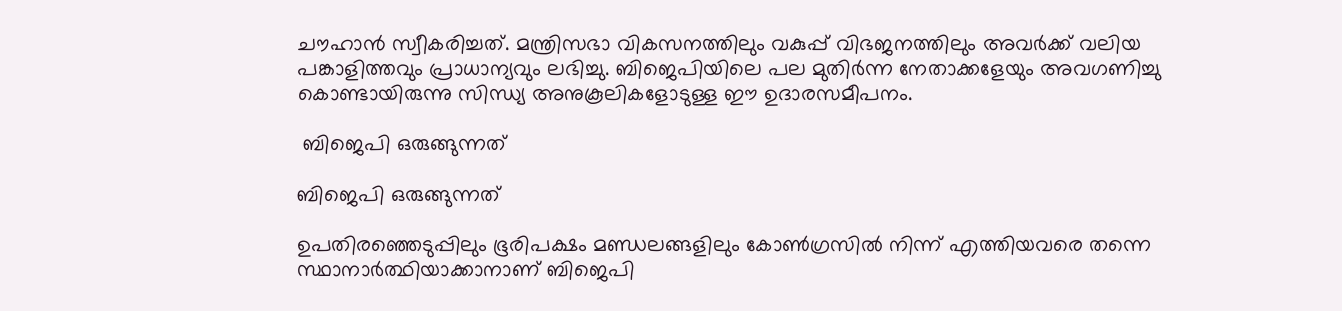ചൗഹാന്‍ സ്വീകരിച്ചത്. മന്ത്രിസഭാ വികസനത്തിലും വകുപ്പ് വിഭജനത്തിലും അവര്‍ക്ക് വലിയ പങ്കാളിത്തവും പ്രാധാന്യവും ലഭിച്ചു. ബിജെപിയിലെ പല മുതിര്‍ന്ന നേതാക്കളേയും അവഗണിച്ചു കൊണ്ടായിരുന്നു സിന്ധ്യ അനുകൂലികളോടുള്ള ഈ ഉദാരസമീപനം.

 ബിജെപി ഒരുങ്ങുന്നത്

ബിജെപി ഒരുങ്ങുന്നത്

ഉപതിരഞ്ഞെടുപ്പിലും ഭൂരിപക്ഷം മണ്ഡലങ്ങളിലും കോണ്‍ഗ്രസില്‍ നിന്ന് എത്തിയവരെ തന്നെ സ്ഥാനാര്‍ത്ഥിയാക്കാനാണ് ബിജെപി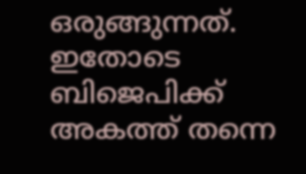ഒരുങ്ങുന്നത്.
ഇതോടെ ബിജെപിക്ക് അകത്ത് തന്നെ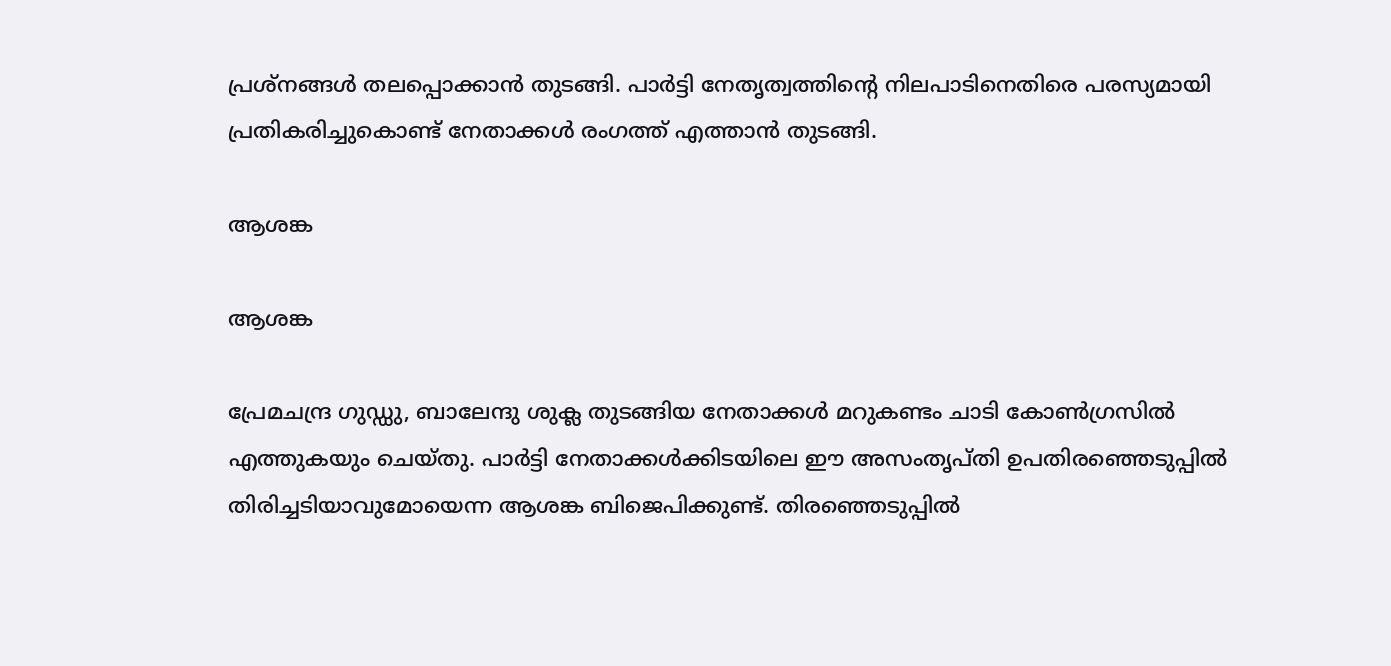പ്രശ്നങ്ങള്‍ തലപ്പൊക്കാന്‍ തുടങ്ങി. പാര്‍ട്ടി നേതൃത്വത്തിന്‍റെ നിലപാടിനെതിരെ പരസ്യമായി പ്രതികരിച്ചുകൊണ്ട് നേതാക്കള്‍ രംഗത്ത് എത്താന്‍ തുടങ്ങി.

ആശങ്ക

ആശങ്ക

പ്രേമചന്ദ്ര ഗുഡ്ഡു, ബാലേന്ദു ശുക്ല തുടങ്ങിയ നേതാക്കള്‍ മറുകണ്ടം ചാടി കോണ്‍ഗ്രസില്‍ എത്തുകയും ചെയ്തു. പാര്‍ട്ടി നേതാക്കള്‍ക്കിടയിലെ ഈ അസംതൃപ്തി ഉപതിരഞ്ഞെടുപ്പില്‍ തിരിച്ചടിയാവുമോയെന്ന ആശങ്ക ബിജെപിക്കുണ്ട്. തിരഞ്ഞെടുപ്പില്‍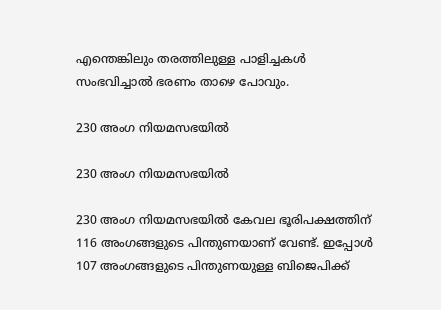എന്തെങ്കിലും തരത്തിലുള്ള പാളിച്ചകള്‍ സംഭവിച്ചാല്‍ ഭരണം താഴെ പോവും.

230 അംഗ നിയമസഭയില്‍

230 അംഗ നിയമസഭയില്‍

230 അംഗ നിയമസഭയില്‍ കേവല ഭൂരിപക്ഷത്തിന് 116 അംഗങ്ങളുടെ പിന്തുണയാണ് വേണ്ട്. ഇപ്പോള്‍ 107 അംഗങ്ങളുടെ പിന്തുണയുള്ള ബിജെപിക്ക്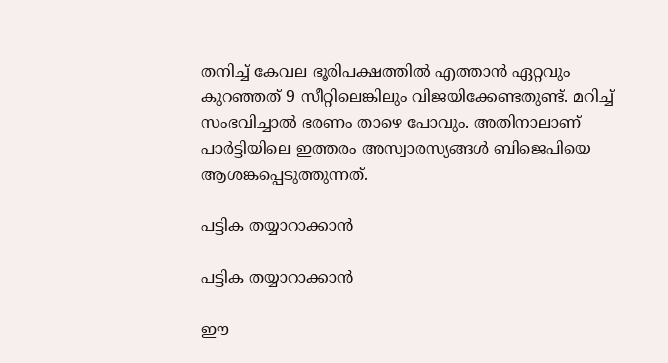തനിച്ച് കേവല ഭൂരിപക്ഷത്തില്‍ എത്താന്‍ ഏറ്റവും കുറഞ്ഞത് 9 സീറ്റിലെങ്കിലും വിജയിക്കേണ്ടതുണ്ട്. മറിച്ച് സംഭവിച്ചാല്‍ ഭരണം താഴെ പോവും. അതിനാലാണ് പാര്‍ട്ടിയിലെ ഇത്തരം അസ്വാരസ്യങ്ങള്‍ ബിജെപിയെ ആശങ്കപ്പെടുത്തുന്നത്.

പട്ടിക തയ്യാറാക്കാന്‍

പട്ടിക തയ്യാറാക്കാന്‍

ഈ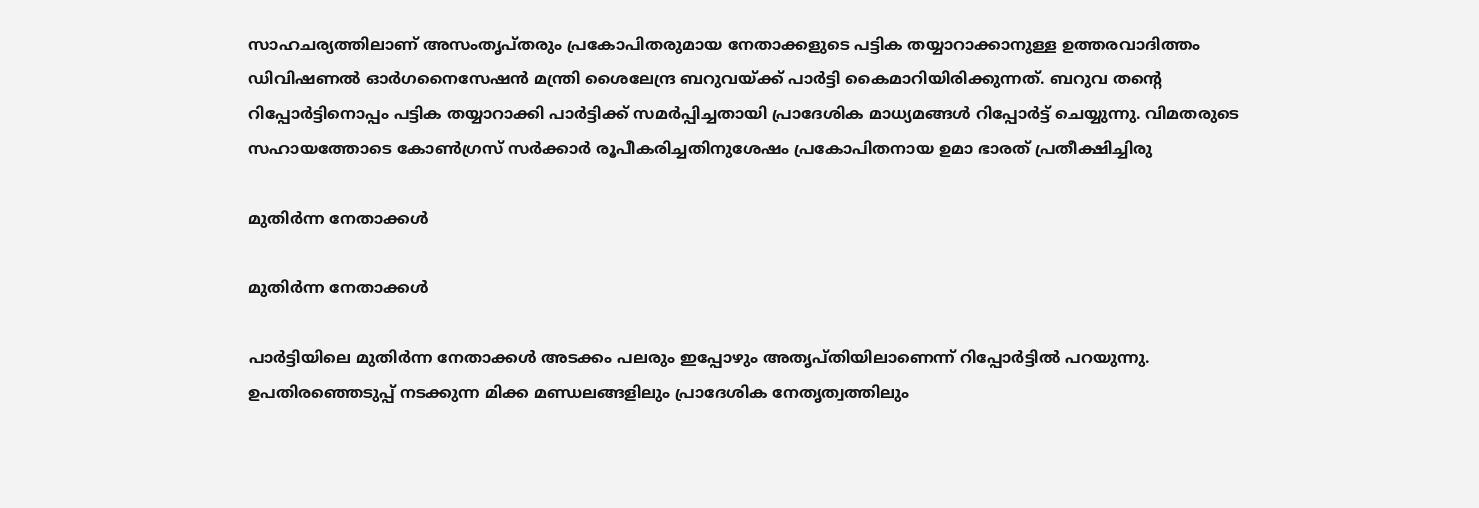സാഹചര്യത്തിലാണ് അസംതൃപ്തരും പ്രകോപിതരുമായ നേതാക്കളുടെ പട്ടിക തയ്യാറാക്കാനുള്ള ഉത്തരവാദിത്തം ഡിവിഷണൽ ഓർഗനൈസേഷൻ മന്ത്രി ശൈലേന്ദ്ര ബറുവയ്ക്ക് പാര്‍ട്ടി കൈമാറിയിരിക്കുന്നത്. ബറുവ തന്റെ റിപ്പോർട്ടിനൊപ്പം പട്ടിക തയ്യാറാക്കി പാർട്ടിക്ക് സമർപ്പിച്ചതായി പ്രാദേശിക മാധ്യമങ്ങള്‍ റിപ്പോര്‍ട്ട് ചെയ്യുന്നു. വിമതരുടെ സഹായത്തോടെ കോൺഗ്രസ് സർക്കാർ രൂപീകരിച്ചതിനുശേഷം പ്രകോപിതനായ ഉമാ ഭാരത് പ്രതീക്ഷിച്ചിരു

മുതിര്‍ന്ന നേതാക്കള്‍

മുതിര്‍ന്ന നേതാക്കള്‍

പാര്‍ട്ടിയിലെ മുതിര്‍ന്ന നേതാക്കള്‍ അടക്കം പലരും ഇപ്പോഴും അതൃപ്തിയിലാണെന്ന് റിപ്പോര്‍ട്ടില്‍ പറയുന്നു. ഉപതിരഞ്ഞെടുപ്പ് നടക്കുന്ന മിക്ക മണ്ഡലങ്ങളിലും പ്രാദേശിക നേതൃത്വത്തിലും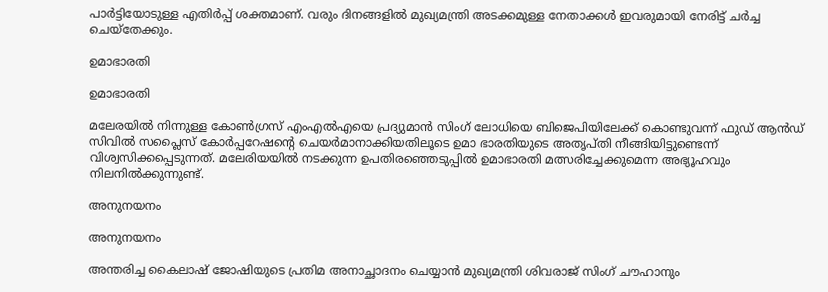പാര്‍ട്ടിയോടുള്ള എതിര്‍പ്പ് ശക്തമാണ്. വരും ദിനങ്ങളില്‍ മുഖ്യമന്ത്രി അടക്കമുള്ള നേതാക്കള്‍ ഇവരുമായി നേരിട്ട് ചര്‍ച്ച ചെയ്തേക്കും.

ഉമാഭാരതി

ഉമാഭാരതി

മലേരയില്‍ നിന്നുള്ള കോൺഗ്രസ് എം‌എൽ‌എയെ പ്രദ്യുമാൻ സിംഗ് ലോധിയെ ബിജെപിയിലേക്ക് കൊണ്ടുവന്ന് ഫുഡ് ആൻഡ് സിവിൽ സപ്ലൈസ് കോർപ്പറേഷന്റെ ചെയർമാനാക്കിയതിലൂടെ ഉമാ ഭാരതിയുടെ അതൃപ്തി നീങ്ങിയിട്ടുണ്ടെന്ന് വിശ്വസിക്കപ്പെടുന്നത്. മലേരിയയില്‍ നടക്കുന്ന ഉപതിരഞ്ഞെടുപ്പില്‍ ഉമാഭാരതി മത്സരിച്ചേക്കുമെന്ന അഭ്യൂഹവും നിലനില്‍ക്കുന്നുണ്ട്.

അനുനയനം

അനുനയനം

അന്തരിച്ച കൈലാഷ് ജോഷിയുടെ പ്രതിമ അനാച്ഛാദനം ചെയ്യാൻ മുഖ്യമന്ത്രി ശിവരാജ് സിംഗ് ചൗഹാനും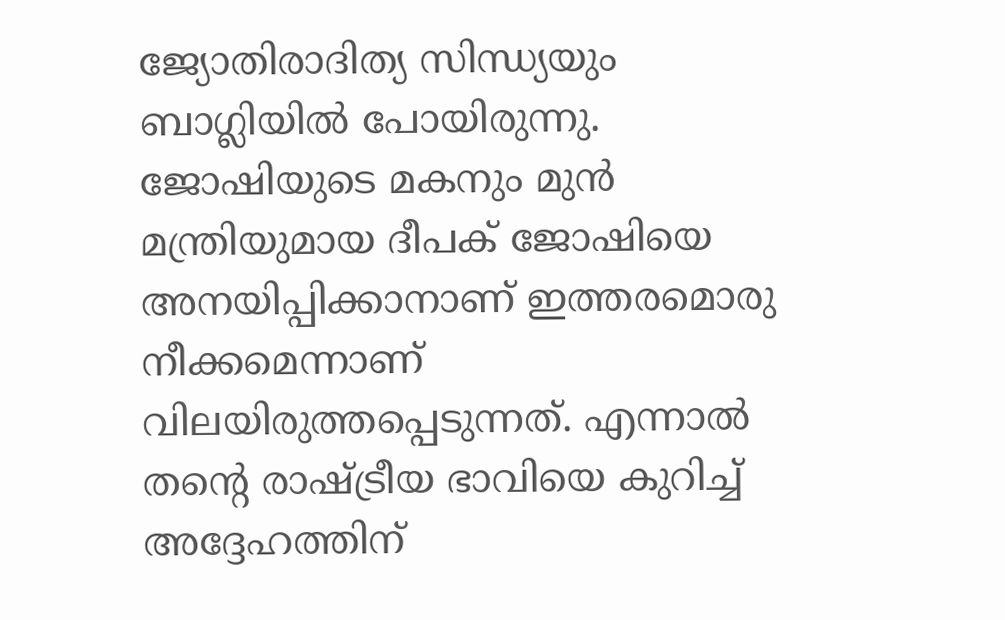ജ്യോതിരാദിത്യ സിന്ധ്യയും ബാഗ്ലിയിൽ പോയിരുന്നു. ജോഷിയുടെ മകനും മുൻ മന്ത്രിയുമായ ദീപക് ജോഷിയെ അനയിപ്പിക്കാനാണ് ഇത്തരമൊരു നീക്കമെന്നാണ് വിലയിരുത്തപ്പെടുന്നത്. എന്നാല്‍ തന്‍റെ രാഷ്ട്രീയ ഭാവിയെ കുറിച്ച് അദ്ദേഹത്തിന്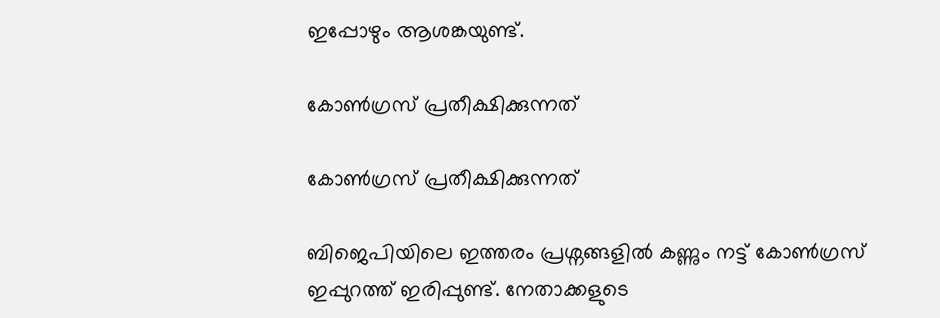ഇപ്പോഴും ആശങ്കയുണ്ട്.

കോണ്‍ഗ്രസ് പ്രതീക്ഷിക്കുന്നത്

കോണ്‍ഗ്രസ് പ്രതീക്ഷിക്കുന്നത്

ബിജെപിയിലെ ഇത്തരം പ്രശ്നങ്ങളില്‍ കണ്ണും നട്ട് കോണ്‍ഗ്രസ് ഇപ്പുറത്ത് ഇരിപ്പുണ്ട്. നേതാക്കളുടെ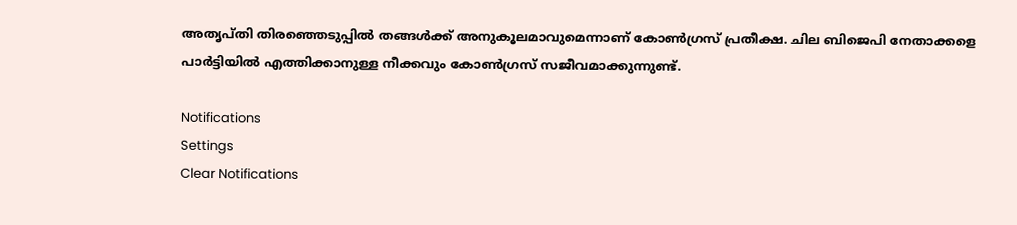അതൃപ്തി തിരഞ്ഞെടുപ്പില്‍ തങ്ങള്‍ക്ക് അനുകൂലമാവുമെന്നാണ് കോണ്‍ഗ്രസ് പ്രതീക്ഷ. ചില ബിജെപി നേതാക്കളെ പാര്‍ട്ടിയില്‍ എത്തിക്കാനുള്ള നീക്കവും കോണ്‍ഗ്രസ് സജീവമാക്കുന്നുണ്ട്.

Notifications
Settings
Clear Notifications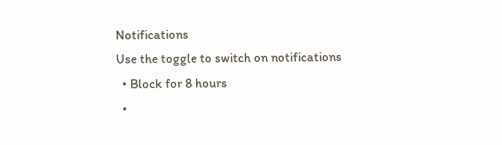Notifications
Use the toggle to switch on notifications
  • Block for 8 hours
  •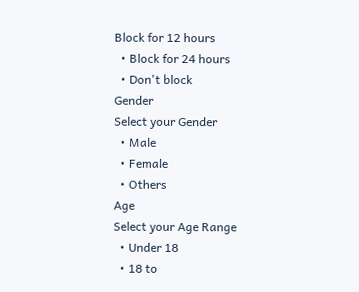Block for 12 hours
  • Block for 24 hours
  • Don't block
Gender
Select your Gender
  • Male
  • Female
  • Others
Age
Select your Age Range
  • Under 18
  • 18 to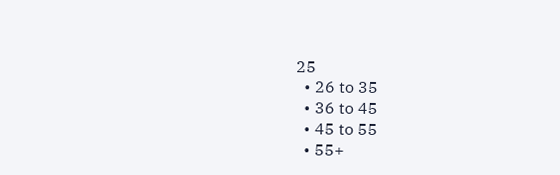25
  • 26 to 35
  • 36 to 45
  • 45 to 55
  • 55+